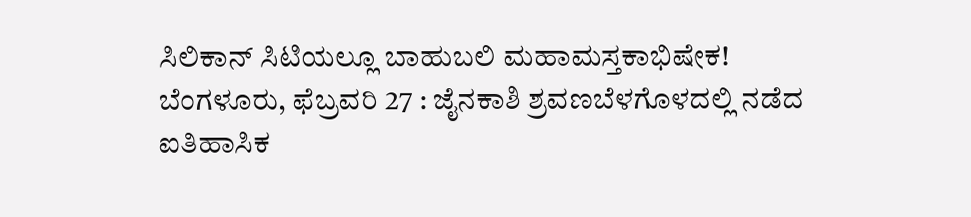ಸಿಲಿಕಾನ್ ಸಿಟಿಯಲ್ಲೂ ಬಾಹುಬಲಿ ಮಹಾಮಸ್ತಕಾಭಿಷೇಕ!
ಬೆಂಗಳೂರು, ಫೆಬ್ರವರಿ 27 : ಜೈನಕಾಶಿ ಶ್ರವಣಬೆಳಗೊಳದಲ್ಲಿ ನಡೆದ ಐತಿಹಾಸಿಕ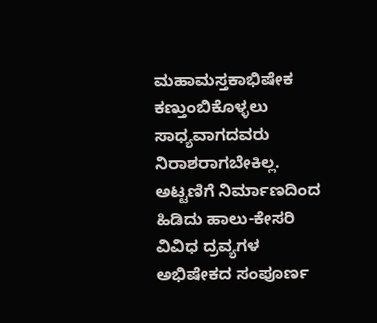ಮಹಾಮಸ್ತಕಾಭಿಷೇಕ ಕಣ್ತುಂಬಿಕೊಳ್ಳಲು ಸಾಧ್ಯವಾಗದವರು ನಿರಾಶರಾಗಬೇಕಿಲ್ಲ.
ಅಟ್ಟಣಿಗೆ ನಿರ್ಮಾಣದಿಂದ ಹಿಡಿದು ಹಾಲು-ಕೇಸರಿ ವಿವಿಧ ದ್ರವ್ಯಗಳ ಅಭಿಷೇಕದ ಸಂಪೂರ್ಣ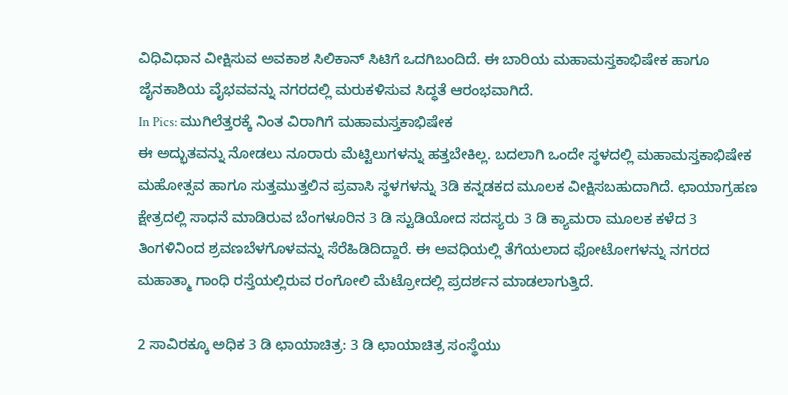ವಿಧಿವಿಧಾನ ವೀಕ್ಷಿಸುವ ಅವಕಾಶ ಸಿಲಿಕಾನ್ ಸಿಟಿಗೆ ಒದಗಿಬಂದಿದೆ. ಈ ಬಾರಿಯ ಮಹಾಮಸ್ತಕಾಭಿಷೇಕ ಹಾಗೂ ಜೈನಕಾಶಿಯ ವೈಭವವನ್ನು ನಗರದಲ್ಲಿ ಮರುಕಳಿಸುವ ಸಿದ್ಧತೆ ಆರಂಭವಾಗಿದೆ.
In Pics: ಮುಗಿಲೆತ್ತರಕ್ಕೆ ನಿಂತ ವಿರಾಗಿಗೆ ಮಹಾಮಸ್ತಕಾಭಿಷೇಕ
ಈ ಅದ್ಭುತವನ್ನು ನೋಡಲು ನೂರಾರು ಮೆಟ್ಟಿಲುಗಳನ್ನು ಹತ್ತಬೇಕಿಲ್ಲ. ಬದಲಾಗಿ ಒಂದೇ ಸ್ಥಳದಲ್ಲಿ ಮಹಾಮಸ್ತಕಾಭಿಷೇಕ ಮಹೋತ್ಸವ ಹಾಗೂ ಸುತ್ತಮುತ್ತಲಿನ ಪ್ರವಾಸಿ ಸ್ಥಳಗಳನ್ನು 3ಡಿ ಕನ್ನಡಕದ ಮೂಲಕ ವೀಕ್ಷಿಸಬಹುದಾಗಿದೆ. ಛಾಯಾಗ್ರಹಣ ಕ್ಷೇತ್ರದಲ್ಲಿ ಸಾಧನೆ ಮಾಡಿರುವ ಬೆಂಗಳೂರಿನ 3 ಡಿ ಸ್ಟುಡಿಯೋದ ಸದಸ್ಯರು 3 ಡಿ ಕ್ಯಾಮರಾ ಮೂಲಕ ಕಳೆದ 3 ತಿಂಗಳಿನಿಂದ ಶ್ರವಣಬೆಳಗೊಳವನ್ನು ಸೆರೆಹಿಡಿದಿದ್ದಾರೆ. ಈ ಅವಧಿಯಲ್ಲಿ ತೆಗೆಯಲಾದ ಫೋಟೋಗಳನ್ನು ನಗರದ ಮಹಾತ್ಮಾ ಗಾಂಧಿ ರಸ್ತೆಯಲ್ಲಿರುವ ರಂಗೋಲಿ ಮೆಟ್ರೋದಲ್ಲಿ ಪ್ರದರ್ಶನ ಮಾಡಲಾಗುತ್ತಿದೆ.

2 ಸಾವಿರಕ್ಕೂ ಅಧಿಕ 3 ಡಿ ಛಾಯಾಚಿತ್ರ: 3 ಡಿ ಛಾಯಾಚಿತ್ರ ಸಂಸ್ಥೆಯು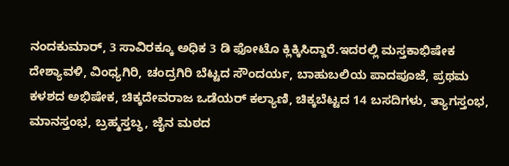ನಂದಕುಮಾರ್, 3 ಸಾವಿರಕ್ಕೂ ಅಧಿಕ 3 ಡಿ ಫೋಟೊ ಕ್ಲಿಕ್ಕಿಸಿದ್ದಾರೆ.ಇದರಲ್ಲಿ ಮಸ್ತಕಾಭಿಷೇಕ ದೇಶ್ಯಾವಳಿ, ವಿಂಧ್ಯಗಿರಿ, ಚಂದ್ರಗಿರಿ ಬೆಟ್ಟದ ಸೌಂದರ್ಯ, ಬಾಹುಬಲಿಯ ಪಾದಪೂಜೆ, ಪ್ರಥಮ ಕಳಶದ ಅಭಿಷೇಕ, ಚಿಕ್ಕದೇವರಾಜ ಒಡೆಯರ್ ಕಲ್ಯಾಣಿ, ಚಿಕ್ಕಬೆಟ್ಟದ 14 ಬಸದಿಗಳು, ತ್ಯಾಗಸ್ತಂಭ, ಮಾನಸ್ತಂಭ, ಬ್ರಹ್ಮಸ್ತಬ್ಧ, ಜೈನ ಮಠದ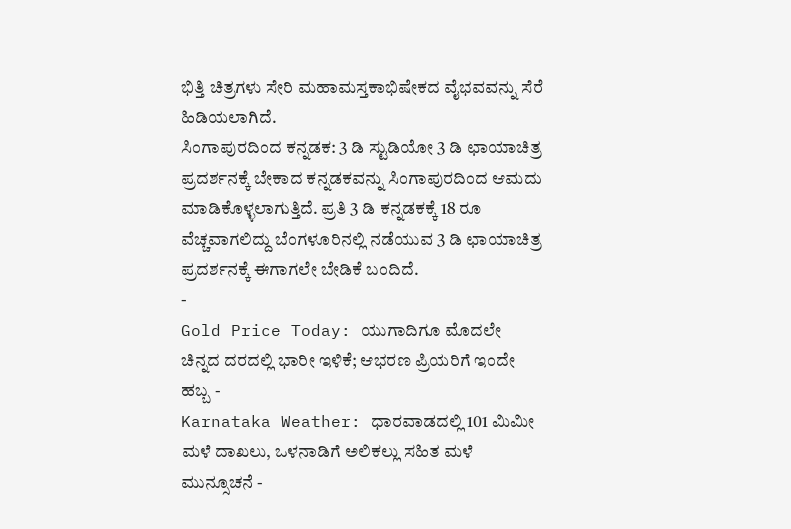ಭಿತ್ತಿ ಚಿತ್ರಗಳು ಸೇರಿ ಮಹಾಮಸ್ತಕಾಭಿಷೇಕದ ವೈಭವವನ್ನು ಸೆರೆ ಹಿಡಿಯಲಾಗಿದೆ.
ಸಿಂಗಾಪುರದಿಂದ ಕನ್ನಡಕ: 3 ಡಿ ಸ್ಟುಡಿಯೋ 3 ಡಿ ಛಾಯಾಚಿತ್ರ ಪ್ರದರ್ಶನಕ್ಕೆ ಬೇಕಾದ ಕನ್ನಡಕವನ್ನು ಸಿಂಗಾಪುರದಿಂದ ಆಮದು ಮಾಡಿಕೊಳ್ಳಲಾಗುತ್ತಿದೆ. ಪ್ರತಿ 3 ಡಿ ಕನ್ನಡಕಕ್ಕೆ 18 ರೂ ವೆಚ್ಚವಾಗಲಿದ್ದು ಬೆಂಗಳೂರಿನಲ್ಲಿ ನಡೆಯುವ 3 ಡಿ ಛಾಯಾಚಿತ್ರ ಪ್ರದರ್ಶನಕ್ಕೆ ಈಗಾಗಲೇ ಬೇಡಿಕೆ ಬಂದಿದೆ.
-
Gold Price Today: ಯುಗಾದಿಗೂ ಮೊದಲೇ ಚಿನ್ನದ ದರದಲ್ಲಿ ಭಾರೀ ಇಳಿಕೆ; ಆಭರಣ ಪ್ರಿಯರಿಗೆ ಇಂದೇ ಹಬ್ಬ -
Karnataka Weather: ಧಾರವಾಡದಲ್ಲಿ 101 ಮಿಮೀ ಮಳೆ ದಾಖಲು, ಒಳನಾಡಿಗೆ ಅಲಿಕಲ್ಲು ಸಹಿತ ಮಳೆ ಮುನ್ಸೂಚನೆ -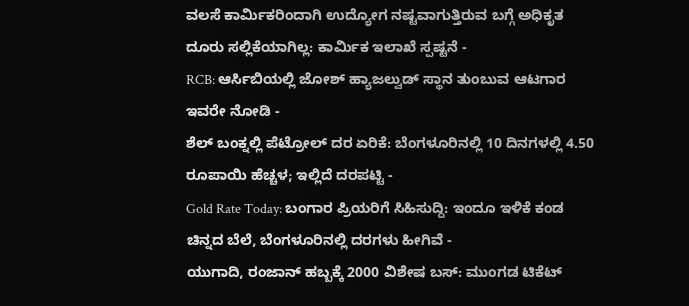ವಲಸೆ ಕಾರ್ಮಿಕರಿಂದಾಗಿ ಉದ್ಯೋಗ ನಷ್ಟವಾಗುತ್ತಿರುವ ಬಗ್ಗೆ ಅಧಿಕೃತ ದೂರು ಸಲ್ಲಿಕೆಯಾಗಿಲ್ಲ: ಕಾರ್ಮಿಕ ಇಲಾಖೆ ಸ್ಪಷ್ಟನೆ -
RCB: ಆರ್ಸಿಬಿಯಲ್ಲಿ ಜೋಶ್ ಹ್ಯಾಜಲ್ವುಡ್ ಸ್ಥಾನ ತುಂಬುವ ಆಟಗಾರ ಇವರೇ ನೋಡಿ -
ಶೆಲ್ ಬಂಕ್ನಲ್ಲಿ ಪೆಟ್ರೋಲ್ ದರ ಏರಿಕೆ: ಬೆಂಗಳೂರಿನಲ್ಲಿ 10 ದಿನಗಳಲ್ಲಿ 4.50 ರೂಪಾಯಿ ಹೆಚ್ಚಳ; ಇಲ್ಲಿದೆ ದರಪಟ್ಟಿ -
Gold Rate Today: ಬಂಗಾರ ಪ್ರಿಯರಿಗೆ ಸಿಹಿಸುದ್ದಿ: ಇಂದೂ ಇಳಿಕೆ ಕಂಡ ಚಿನ್ನದ ಬೆಲೆ, ಬೆಂಗಳೂರಿನಲ್ಲಿ ದರಗಳು ಹೀಗಿವೆ -
ಯುಗಾದಿ, ರಂಜಾನ್ ಹಬ್ಬಕ್ಕೆ 2000 ವಿಶೇಷ ಬಸ್: ಮುಂಗಡ ಟಿಕೆಟ್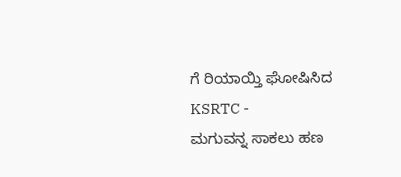ಗೆ ರಿಯಾಯ್ತಿ ಘೋಷಿಸಿದ KSRTC -
ಮಗುವನ್ನ ಸಾಕಲು ಹಣ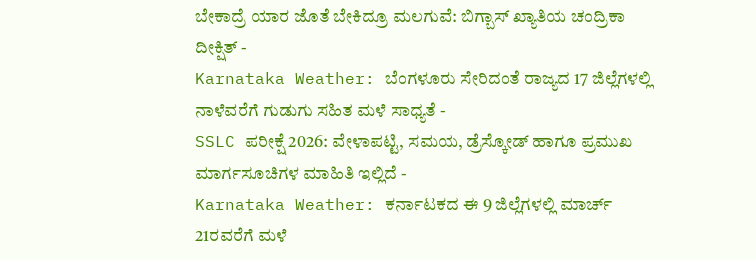ಬೇಕಾದ್ರೆ ಯಾರ ಜೊತೆ ಬೇಕಿದ್ರೂ ಮಲಗುವೆ: ಬಿಗ್ಬಾಸ್ ಖ್ಯಾತಿಯ ಚಂದ್ರಿಕಾ ದೀಕ್ಷಿತ್ -
Karnataka Weather: ಬೆಂಗಳೂರು ಸೇರಿದಂತೆ ರಾಜ್ಯದ 17 ಜಿಲ್ಲೆಗಳಲ್ಲಿ ನಾಳೆವರೆಗೆ ಗುಡುಗು ಸಹಿತ ಮಳೆ ಸಾಧ್ಯತೆ -
SSLC ಪರೀಕ್ಷೆ 2026: ವೇಳಾಪಟ್ಟಿ, ಸಮಯ, ಡ್ರೆಸ್ಕೋಡ್ ಹಾಗೂ ಪ್ರಮುಖ ಮಾರ್ಗಸೂಚಿಗಳ ಮಾಹಿತಿ ಇಲ್ಲಿದೆ -
Karnataka Weather: ಕರ್ನಾಟಕದ ಈ 9 ಜಿಲ್ಲೆಗಳಲ್ಲಿ ಮಾರ್ಚ್ 21ರವರೆಗೆ ಮಳೆ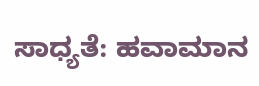ಸಾಧ್ಯತೆ: ಹವಾಮಾನ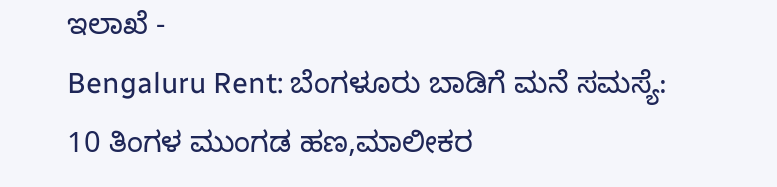ಇಲಾಖೆ -
Bengaluru Rent: ಬೆಂಗಳೂರು ಬಾಡಿಗೆ ಮನೆ ಸಮಸ್ಯೆ: 10 ತಿಂಗಳ ಮುಂಗಡ ಹಣ,ಮಾಲೀಕರ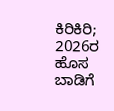ಕಿರಿಕಿರಿ; 2026ರ ಹೊಸ ಬಾಡಿಗೆ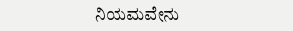ನಿಯಮವೇನು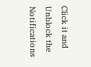Click it and Unblock the Notifications